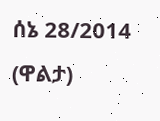ሰኔ 28/2014 (ዋልታ)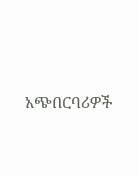አጭበርባሪዎች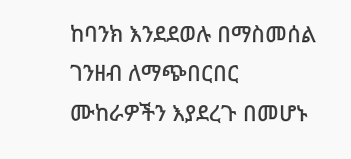ከባንክ እንደደወሉ በማስመሰል ገንዘብ ለማጭበርበር ሙከራዎችን እያደረጉ በመሆኑ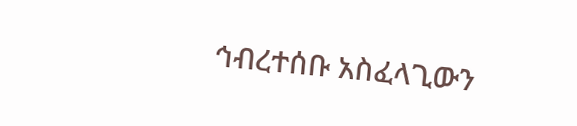ኅብረተሰቡ አስፈላጊውን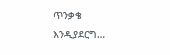ጥንቃቄ እንዲያደርግ…